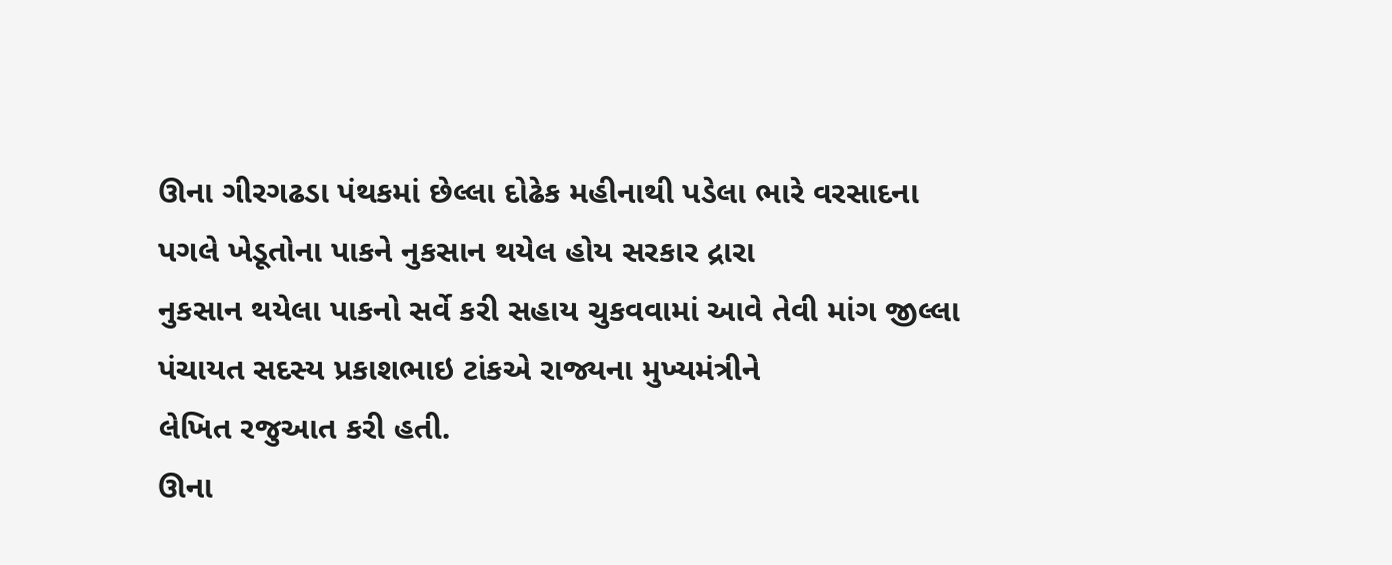ઊના ગીરગઢડા પંથકમાં છેલ્લા દોઢેક મહીનાથી પડેલા ભારે વરસાદના પગલે ખેડૂતોના પાકને નુકસાન થયેલ હોય સરકાર દ્રારા
નુકસાન થયેલા પાકનો સર્વે કરી સહાય ચુકવવામાં આવે તેવી માંગ જીલ્લા પંચાયત સદસ્ય પ્રકાશભાઇ ટાંકએ રાજ્યના મુખ્યમંત્રીને
લેખિત રજુઆત કરી હતી.
ઊના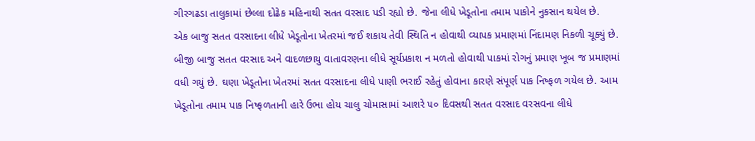ગીરગઢડા તાલુકામાં છેલ્લા દોઢેક મહિનાથી સતત વરસાદ પડી રહ્યો છે. જેના લીધે ખેડૂતોના તમામ પાકોને નુકસાન થયેલ છે.
એક બાજુ સતત વરસાદના લીધે ખેડૂતોના ખેતરમાં જઈ શકાય તેવી સ્થિતિ ન હોવાથી વ્યાપક પ્રમાણમાં નિંદામણ નિકળી ચૂક્યું છે.
બીજી બાજુ સતત વરસાદ અને વાદળછાયુ વાતાવરણના લીધે સૂર્યપ્રકાશ ન મળતો હોવાથી પાકમાં રોગનું પ્રમાણ ખૂબ જ પ્રમાણમાં
વધી ગયું છે. ઘણા ખેડૂતોના ખેતરમાં સતત વરસાદના લીધે પાણી ભરાઈ રહેતું હોવાના કારણે સંપૂર્ણ પાક નિષ્ફળ ગયેલ છે. આમ
ખેડૂતોના તમામ પાક નિષ્ફળતાની હારે ઉભા હોય ચાલુ ચોમાસામાં આશરે ૫૦ દિવસથી સતત વરસાદ વરસવના લીધે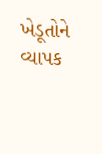ખેડૂતોને
વ્યાપક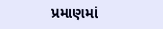પ્રમાણમાં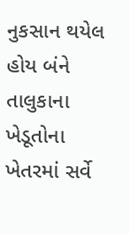નુકસાન થયેલ હોય બંને તાલુકાના ખેડૂતોના ખેતરમાં સર્વે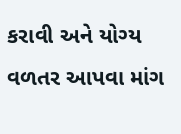કરાવી અને યોગ્ય વળતર આપવા માંગ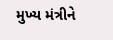મુખ્ય મંત્રીને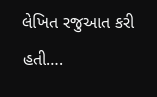લેખિત રજુઆત કરી હતી….